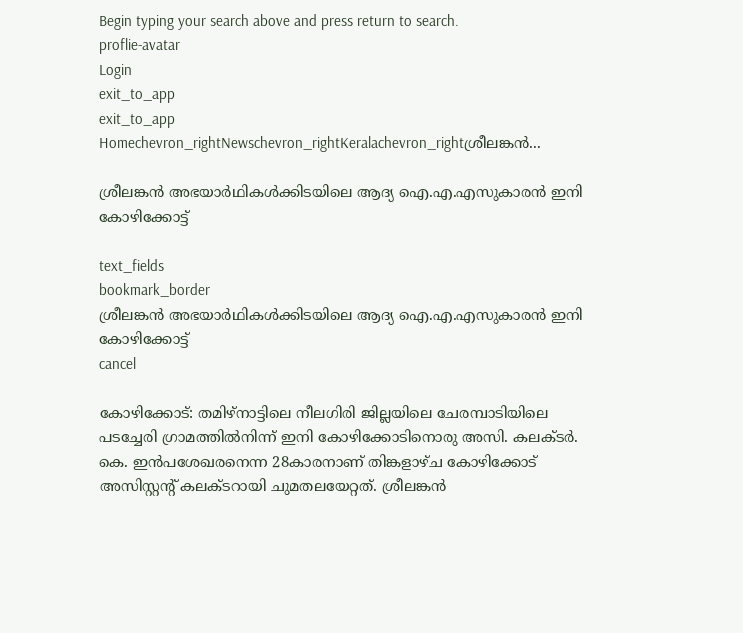Begin typing your search above and press return to search.
proflie-avatar
Login
exit_to_app
exit_to_app
Homechevron_rightNewschevron_rightKeralachevron_rightശ്രീലങ്കന്‍...

ശ്രീലങ്കന്‍ അഭയാര്‍ഥികള്‍ക്കിടയിലെ ആദ്യ ഐ.എ.എസുകാരന്‍ ഇനി കോഴിക്കോട്ട്

text_fields
bookmark_border
ശ്രീലങ്കന്‍ അഭയാര്‍ഥികള്‍ക്കിടയിലെ ആദ്യ ഐ.എ.എസുകാരന്‍ ഇനി കോഴിക്കോട്ട്
cancel

കോഴിക്കോട്: തമിഴ്നാട്ടിലെ നീലഗിരി ജില്ലയിലെ ചേരമ്പാടിയിലെ പടച്ചേരി ഗ്രാമത്തില്‍നിന്ന് ഇനി കോഴിക്കോടിനൊരു അസി. കലക്ടര്‍. കെ. ഇന്‍പശേഖരനെന്ന 28കാരനാണ് തിങ്കളാഴ്ച കോഴിക്കോട് അസിസ്റ്റന്‍റ് കലക്ടറായി ചുമതലയേറ്റത്. ശ്രീലങ്കന്‍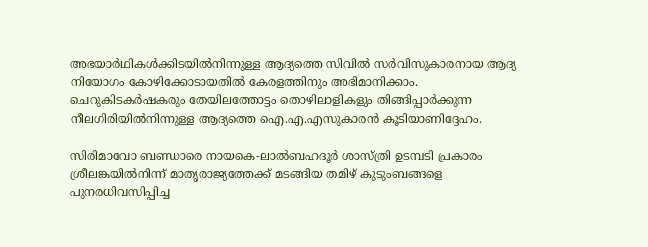അഭയാര്‍ഥികള്‍ക്കിടയില്‍നിന്നുള്ള ആദ്യത്തെ സിവില്‍ സര്‍വിസുകാരനായ ആദ്യ നിയോഗം കോഴിക്കോടായതില്‍ കേരളത്തിനും അഭിമാനിക്കാം. ചെറുകിടകര്‍ഷകരും തേയിലത്തോട്ടം തൊഴിലാളികളും തിങ്ങിപ്പാര്‍ക്കുന്ന നീലഗിരിയില്‍നിന്നുള്ള ആദ്യത്തെ ഐ.എ.എസുകാരന്‍ കൂടിയാണിദ്ദേഹം.

സിരിമാവോ ബണ്ഡാരെ നായകെ-ലാല്‍ബഹദൂര്‍ ശാസ്ത്രി ഉടമ്പടി പ്രകാരം ശ്രീലങ്കയില്‍നിന്ന് മാതൃരാജ്യത്തേക്ക് മടങ്ങിയ തമിഴ് കുടുംബങ്ങളെ പുനരധിവസിപ്പിച്ച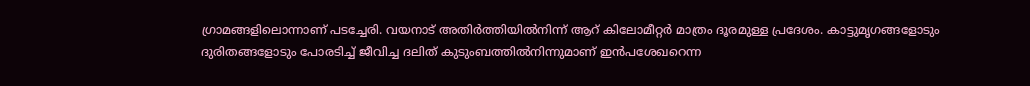ഗ്രാമങ്ങളിലൊന്നാണ് പടച്ചേരി. വയനാട് അതിര്‍ത്തിയില്‍നിന്ന് ആറ് കിലോമീറ്റര്‍ മാത്രം ദൂരമുള്ള പ്രദേശം. കാട്ടുമൃഗങ്ങളോടും  ദുരിതങ്ങളോടും പോരടിച്ച് ജീവിച്ച ദലിത് കുടുംബത്തില്‍നിന്നുമാണ് ഇന്‍പശേഖറെന്ന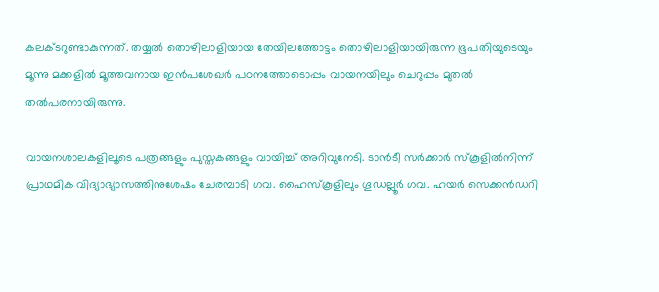കലക്ടറുണ്ടാകുന്നത്. തയ്യല്‍ തൊഴിലാളിയായ തേയിലത്തോട്ടം തൊഴിലാളിയായിരുന്ന ഭൂപതിയുടെയും മൂന്നു മക്കളില്‍ മൂത്തവനായ ഇന്‍പശേഖര്‍ പഠനത്തോടൊപ്പം വായനയിലും ചെറുപ്പം മുതല്‍ തല്‍പരനായിരുന്നു.

വായനശാലകളിലൂടെ പത്രങ്ങളും പുസ്തകങ്ങളും വായിച്ച് അറിവുനേടി. ടാന്‍ടീ സര്‍ക്കാര്‍ സ്കൂളില്‍നിന്ന് പ്രാഥമിക വിദ്യാഭ്യാസത്തിനുശേഷം ചേരമ്പാടി ഗവ. ഹൈസ്കൂളിലും ഗൂഡല്ലൂര്‍ ഗവ. ഹയര്‍ സെക്കന്‍ഡറി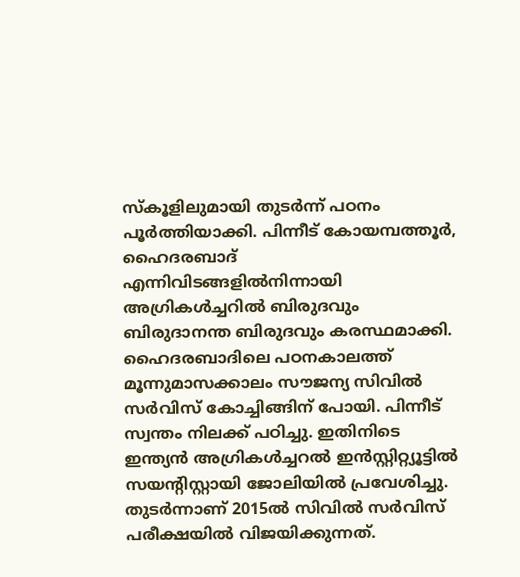സ്കൂളിലുമായി തുടര്‍ന്ന് പഠനം പൂര്‍ത്തിയാക്കി. പിന്നീട് കോയമ്പത്തൂര്‍, ഹൈദരബാദ് എന്നിവിടങ്ങളില്‍നിന്നായി അഗ്രികള്‍ച്ചറില്‍ ബിരുദവും ബിരുദാനന്ത ബിരുദവും കരസ്ഥമാക്കി. ഹൈദരബാദിലെ പഠനകാലത്ത് മൂന്നുമാസക്കാലം സൗജന്യ സിവില്‍ സര്‍വിസ് കോച്ചിങ്ങിന് പോയി. പിന്നീട് സ്വന്തം നിലക്ക് പഠിച്ചു. ഇതിനിടെ ഇന്ത്യന്‍ അഗ്രികള്‍ച്ചറല്‍ ഇന്‍സ്റ്റിറ്റ്യൂട്ടില്‍ സയന്‍റിസ്റ്റായി ജോലിയില്‍ പ്രവേശിച്ചു. തുടര്‍ന്നാണ് 2015ല്‍ സിവില്‍ സര്‍വിസ് പരീക്ഷയില്‍ വിജയിക്കുന്നത്.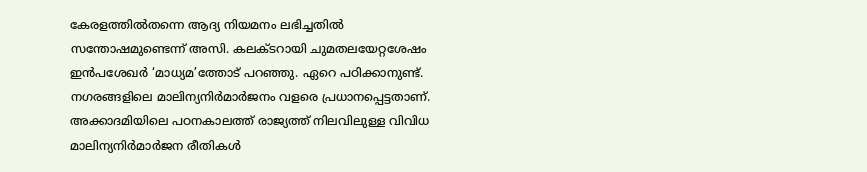കേരളത്തില്‍തന്നെ ആദ്യ നിയമനം ലഭിച്ചതില്‍ സന്തോഷമുണ്ടെന്ന് അസി. കലക്ടറായി ചുമതലയേറ്റശേഷം ഇന്‍പശേഖര്‍ ‘മാധ്യമ’ത്തോട് പറഞ്ഞു. ഏറെ പഠിക്കാനുണ്ട്. നഗരങ്ങളിലെ മാലിന്യനിര്‍മാര്‍ജനം വളരെ പ്രധാനപ്പെട്ടതാണ്. അക്കാദമിയിലെ പഠനകാലത്ത് രാജ്യത്ത് നിലവിലുള്ള വിവിധ മാലിന്യനിര്‍മാര്‍ജന രീതികള്‍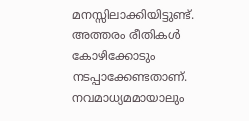മനസ്സിലാക്കിയിട്ടുണ്ട്. അത്തരം രീതികള്‍ കോഴിക്കോടും നടപ്പാക്കേണ്ടതാണ്. നവമാധ്യമമായാലും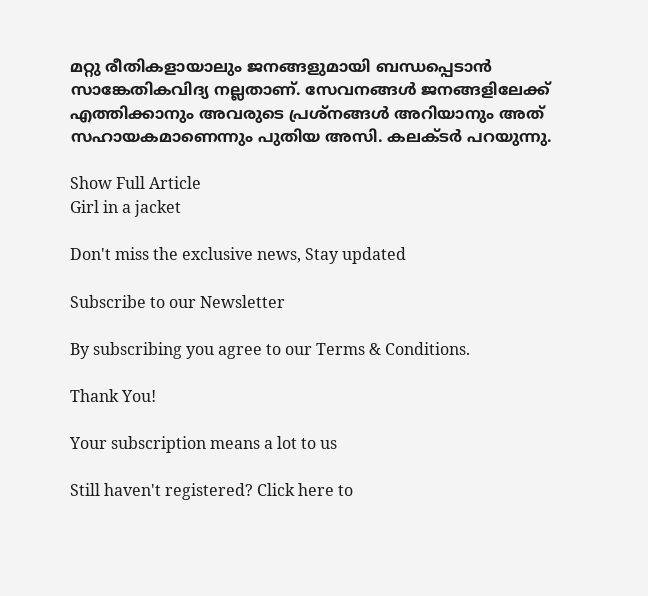മറ്റു രീതികളായാലും ജനങ്ങളുമായി ബന്ധപ്പെടാന്‍ സാങ്കേതികവിദ്യ നല്ലതാണ്. സേവനങ്ങള്‍ ജനങ്ങളിലേക്ക് എത്തിക്കാനും അവരുടെ പ്രശ്നങ്ങള്‍ അറിയാനും അത് സഹായകമാണെന്നും പുതിയ അസി. കലക്ടര്‍ പറയുന്നു.

Show Full Article
Girl in a jacket

Don't miss the exclusive news, Stay updated

Subscribe to our Newsletter

By subscribing you agree to our Terms & Conditions.

Thank You!

Your subscription means a lot to us

Still haven't registered? Click here to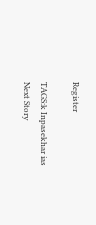Register

TAGS:k Inpasekhar ias
Next Story